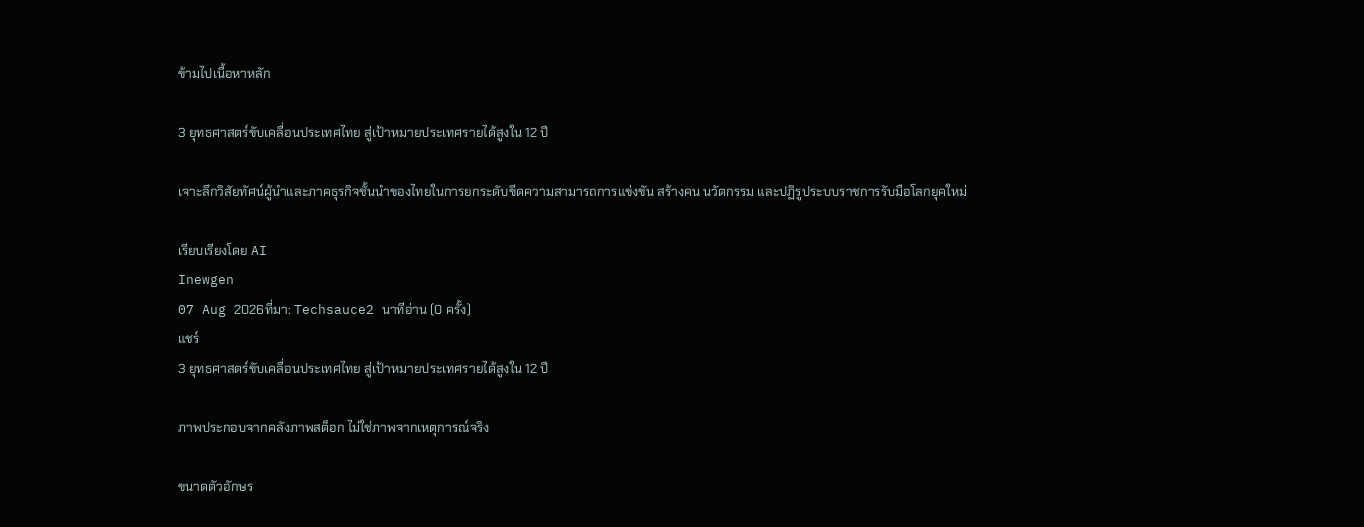ข้ามไปเนื้อหาหลัก

3 ยุทธศาสตร์ขับเคลื่อนประเทศไทย สู่เป้าหมายประเทศรายได้สูงใน 12 ปี

เจาะลึกวิสัยทัศน์ผู้นำและภาคธุรกิจชั้นนำของไทยในการยกระดับขีดความสามารถการแข่งขัน สร้างคน นวัตกรรม และปฏิรูประบบราชการรับมือโลกยุคใหม่

เรียบเรียงโดย AI
Inewgen
07 Aug 2026ที่มา: Techsauce2 นาทีอ่าน (0 ครั้ง)
แชร์
3 ยุทธศาสตร์ขับเคลื่อนประเทศไทย สู่เป้าหมายประเทศรายได้สูงใน 12 ปี

ภาพประกอบจากคลังภาพสต็อก ไม่ใช่ภาพจากเหตุการณ์จริง

ขนาดตัวอักษร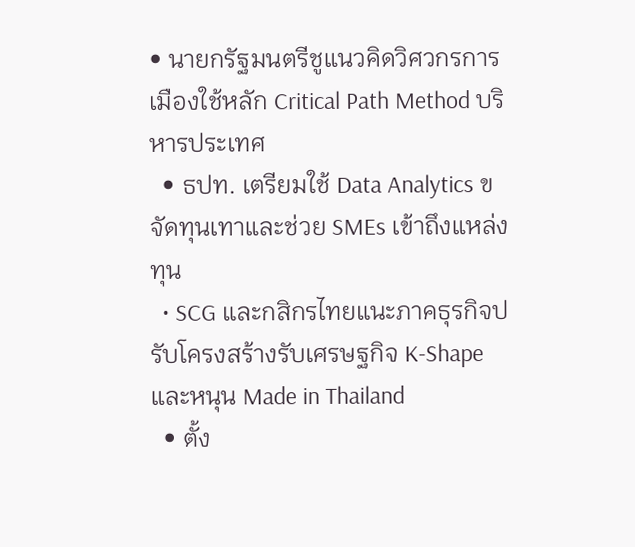• นายกรัฐมนตรีชูแนวคิดวิศวกรการเมืองใช้หลัก Critical Path Method บริหารประเทศ
  • ธปท. เตรียมใช้ Data Analytics ขจัดทุนเทาและช่วย SMEs เข้าถึงแหล่งทุน
  • SCG และกสิกรไทยแนะภาคธุรกิจปรับโครงสร้างรับเศรษฐกิจ K-Shape และหนุน Made in Thailand
  • ตั้ง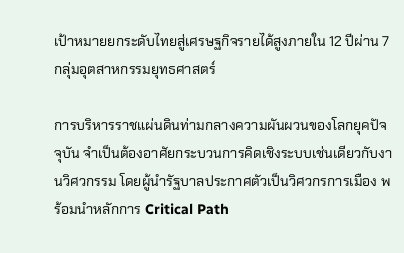เป้าหมายยกระดับไทยสู่เศรษฐกิจรายได้สูงภายใน 12 ปีผ่าน 7 กลุ่มอุตสาหกรรมยุทธศาสตร์

การบริหารราชแผ่นดินท่ามกลางความผันผวนของโลกยุคปัจจุบัน จำเป็นต้องอาศัยกระบวนการคิดเชิงระบบเช่นเดียวกับงานวิศวกรรม โดยผู้นำรัฐบาลประกาศตัวเป็นวิศวกรการเมือง พร้อมนำหลักการ Critical Path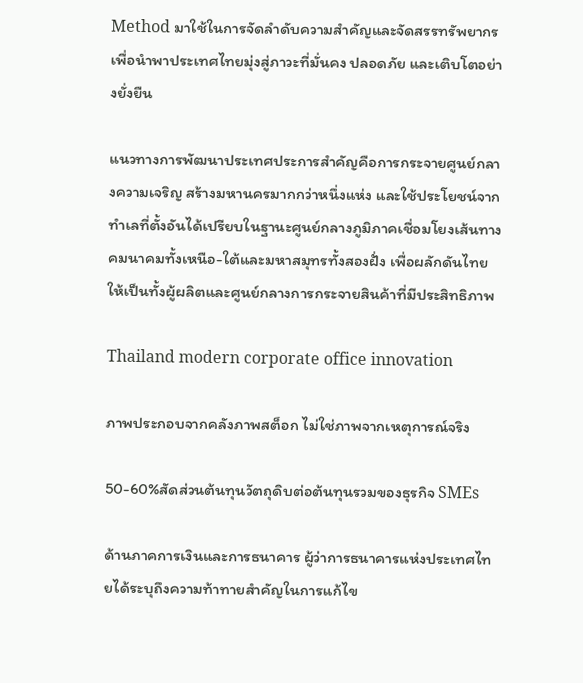Method มาใช้ในการจัดลำดับความสำคัญและจัดสรรทรัพยากร เพื่อนำพาประเทศไทยมุ่งสู่ภาวะที่มั่นคง ปลอดภัย และเติบโตอย่างยั่งยืน

แนวทางการพัฒนาประเทศประการสำคัญคือการกระจายศูนย์กลางความเจริญ สร้างมหานครมากกว่าหนึ่งแห่ง และใช้ประโยชน์จากทำเลที่ตั้งอันได้เปรียบในฐานะศูนย์กลางภูมิภาคเชื่อมโยงเส้นทางคมนาคมทั้งเหนือ-ใต้และมหาสมุทรทั้งสองฝั่ง เพื่อผลักดันไทยให้เป็นทั้งผู้ผลิตและศูนย์กลางการกระจายสินค้าที่มีประสิทธิภาพ

Thailand modern corporate office innovation

ภาพประกอบจากคลังภาพสต็อก ไม่ใช่ภาพจากเหตุการณ์จริง

50-60%สัดส่วนต้นทุนวัตถุดิบต่อต้นทุนรวมของธุรกิจ SMEs

ด้านภาคการเงินและการธนาคาร ผู้ว่าการธนาคารแห่งประเทศไทยได้ระบุถึงความท้าทายสำคัญในการแก้ไข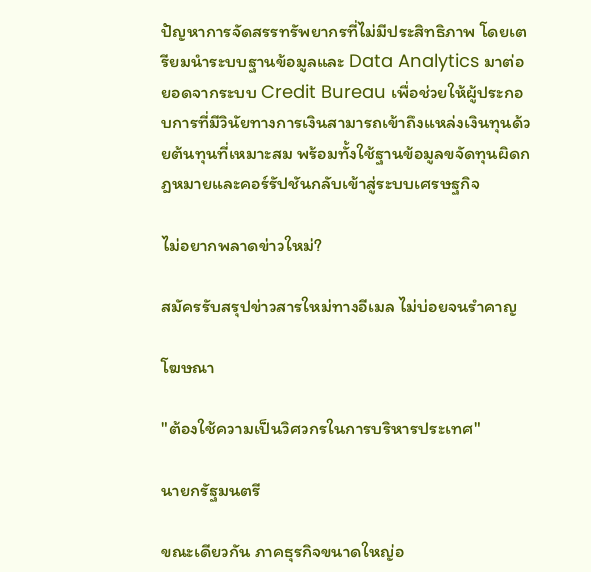ปัญหาการจัดสรรทรัพยากรที่ไม่มีประสิทธิภาพ โดยเตรียมนำระบบฐานข้อมูลและ Data Analytics มาต่อยอดจากระบบ Credit Bureau เพื่อช่วยให้ผู้ประกอบการที่มีวินัยทางการเงินสามารถเข้าถึงแหล่งเงินทุนด้วยต้นทุนที่เหมาะสม พร้อมทั้งใช้ฐานข้อมูลขจัดทุนผิดกฎหมายและคอร์รัปชันกลับเข้าสู่ระบบเศรษฐกิจ

ไม่อยากพลาดข่าวใหม่?

สมัครรับสรุปข่าวสารใหม่ทางอีเมล ไม่บ่อยจนรำคาญ

โฆษณา

"ต้องใช้ความเป็นวิศวกรในการบริหารประเทศ"

นายกรัฐมนตรี

ขณะเดียวกัน ภาคธุรกิจขนาดใหญ่อ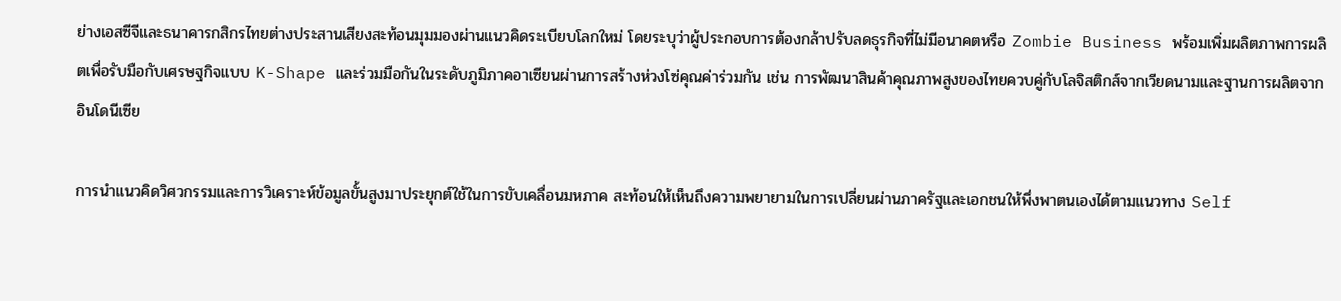ย่างเอสซีจีและธนาคารกสิกรไทยต่างประสานเสียงสะท้อนมุมมองผ่านแนวคิดระเบียบโลกใหม่ โดยระบุว่าผู้ประกอบการต้องกล้าปรับลดธุรกิจที่ไม่มีอนาคตหรือ Zombie Business พร้อมเพิ่มผลิตภาพการผลิตเพื่อรับมือกับเศรษฐกิจแบบ K-Shape และร่วมมือกันในระดับภูมิภาคอาเซียนผ่านการสร้างห่วงโซ่คุณค่าร่วมกัน เช่น การพัฒนาสินค้าคุณภาพสูงของไทยควบคู่กับโลจิสติกส์จากเวียดนามและฐานการผลิตจากอินโดนีเซีย

การนำแนวคิดวิศวกรรมและการวิเคราะห์ข้อมูลขั้นสูงมาประยุกต์ใช้ในการขับเคลื่อนมหภาค สะท้อนให้เห็นถึงความพยายามในการเปลี่ยนผ่านภาครัฐและเอกชนให้พึ่งพาตนเองได้ตามแนวทาง Self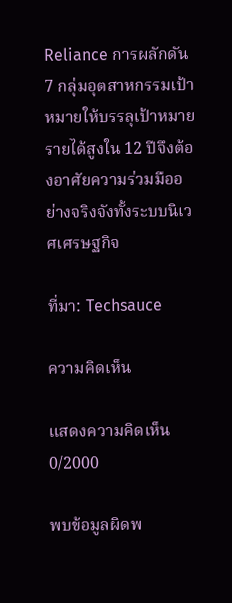Reliance การผลักดัน 7 กลุ่มอุตสาหกรรมเป้าหมายให้บรรลุเป้าหมายรายได้สูงใน 12 ปีจึงต้องอาศัยความร่วมมืออย่างจริงจังทั้งระบบนิเวศเศรษฐกิจ

ที่มา: Techsauce

ความคิดเห็น

แสดงความคิดเห็น
0/2000

พบข้อมูลผิดพ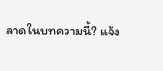ลาดในบทความนี้? แจ้ง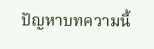ปัญหาบทความนี้